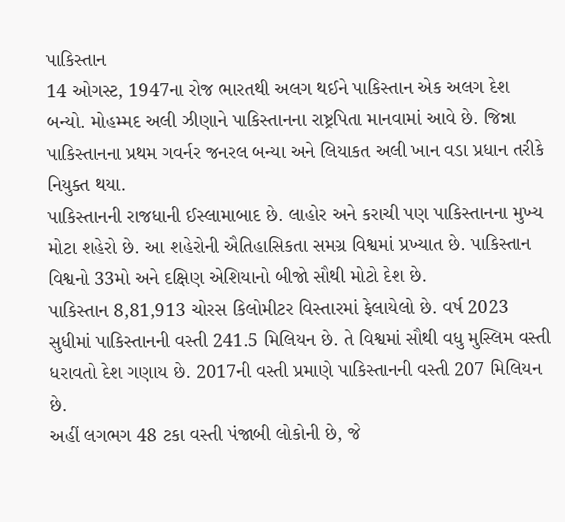પાકિસ્તાન
14 ઓગસ્ટ, 1947ના રોજ ભારતથી અલગ થઈને પાકિસ્તાન એક અલગ દેશ બન્યો. મોહમ્મદ અલી ઝીણાને પાકિસ્તાનના રાષ્ટ્રપિતા માનવામાં આવે છે. જિન્ના પાકિસ્તાનના પ્રથમ ગવર્નર જનરલ બન્યા અને લિયાકત અલી ખાન વડા પ્રધાન તરીકે નિયુક્ત થયા.
પાકિસ્તાનની રાજધાની ઈસ્લામાબાદ છે. લાહોર અને કરાચી પણ પાકિસ્તાનના મુખ્ય મોટા શહેરો છે. આ શહેરોની ઐતિહાસિકતા સમગ્ર વિશ્વમાં પ્રખ્યાત છે. પાકિસ્તાન વિશ્વનો 33મો અને દક્ષિણ એશિયાનો બીજો સૌથી મોટો દેશ છે.
પાકિસ્તાન 8,81,913 ચોરસ કિલોમીટર વિસ્તારમાં ફેલાયેલો છે. વર્ષ 2023 સુધીમાં પાકિસ્તાનની વસ્તી 241.5 મિલિયન છે. તે વિશ્વમાં સૌથી વધુ મુસ્લિમ વસ્તી ધરાવતો દેશ ગણાય છે. 2017ની વસ્તી પ્રમાણે પાકિસ્તાનની વસ્તી 207 મિલિયન છે.
અહીં લગભગ 48 ટકા વસ્તી પંજાબી લોકોની છે, જે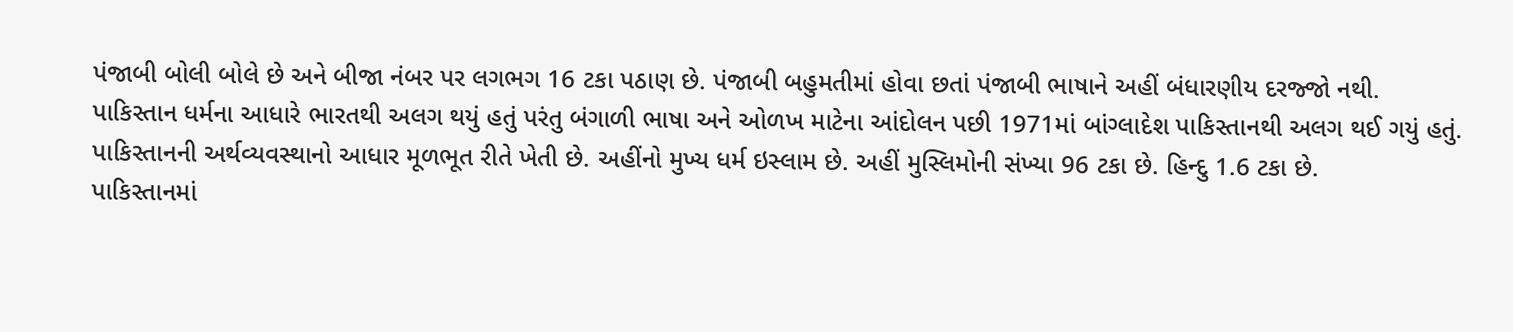પંજાબી બોલી બોલે છે અને બીજા નંબર પર લગભગ 16 ટકા પઠાણ છે. પંજાબી બહુમતીમાં હોવા છતાં પંજાબી ભાષાને અહીં બંધારણીય દરજ્જો નથી.
પાકિસ્તાન ધર્મના આધારે ભારતથી અલગ થયું હતું પરંતુ બંગાળી ભાષા અને ઓળખ માટેના આંદોલન પછી 1971માં બાંગ્લાદેશ પાકિસ્તાનથી અલગ થઈ ગયું હતું. પાકિસ્તાનની અર્થવ્યવસ્થાનો આધાર મૂળભૂત રીતે ખેતી છે. અહીંનો મુખ્ય ધર્મ ઇસ્લામ છે. અહીં મુસ્લિમોની સંખ્યા 96 ટકા છે. હિન્દુ 1.6 ટકા છે.
પાકિસ્તાનમાં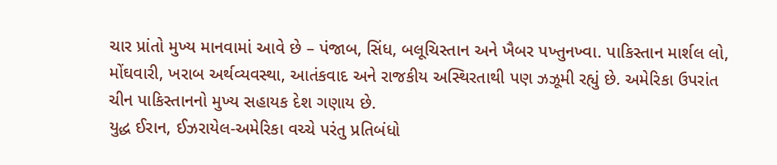ચાર પ્રાંતો મુખ્ય માનવામાં આવે છે – પંજાબ, સિંધ, બલૂચિસ્તાન અને ખૈબર પખ્તુનખ્વા. પાકિસ્તાન માર્શલ લો, મોંઘવારી, ખરાબ અર્થવ્યવસ્થા, આતંકવાદ અને રાજકીય અસ્થિરતાથી પણ ઝઝૂમી રહ્યું છે. અમેરિકા ઉપરાંત ચીન પાકિસ્તાનનો મુખ્ય સહાયક દેશ ગણાય છે.
યુદ્ધ ઈરાન, ઈઝરાયેલ-અમેરિકા વચ્ચે પરંતુ પ્રતિબંધો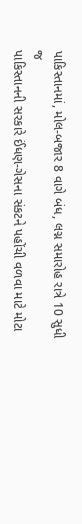પાકિસ્તાનમાં, મોલ-બજાર 8 વાગે બંધ, લગ્ન સમારોહ રાત્રે 10 સુધી જ
પાકિસ્તાનની સરકારે ઈંધણ-ગેસના સંકટને પહોંચી વળવા માટે મોટા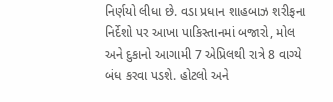નિર્ણયો લીધા છે. વડા પ્રધાન શાહબાઝ શરીફના નિર્દેશો પર આખા પાકિસ્તાનમાં બજારો, મોલ અને દુકાનો આગામી 7 એપ્રિલથી રાત્રે 8 વાગ્યે બંધ કરવા પડશે. હોટલો અને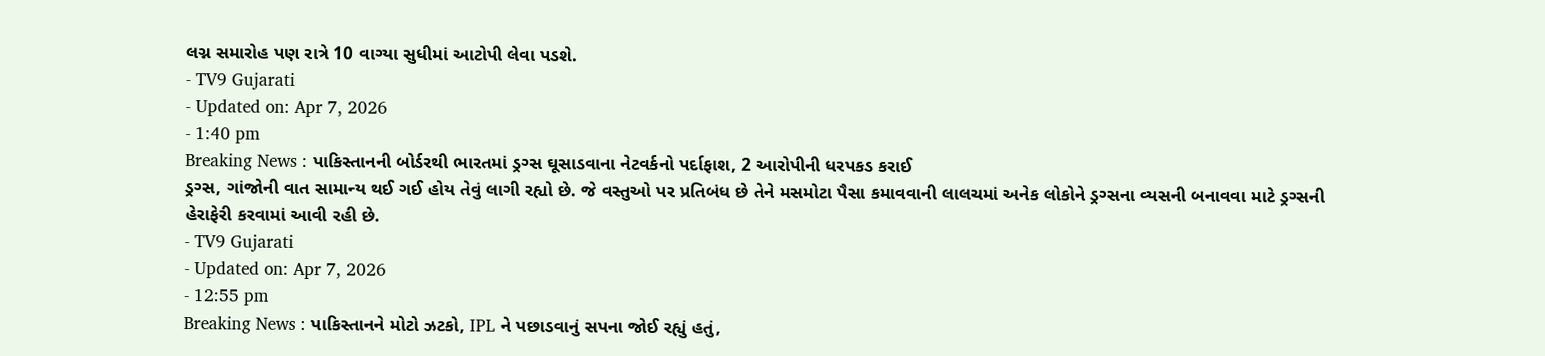લગ્ન સમારોહ પણ રાત્રે 10 વાગ્યા સુધીમાં આટોપી લેવા પડશે.
- TV9 Gujarati
- Updated on: Apr 7, 2026
- 1:40 pm
Breaking News : પાકિસ્તાનની બોર્ડરથી ભારતમાં ડ્રગ્સ ઘૂસાડવાના નેટવર્કનો પર્દાફાશ, 2 આરોપીની ધરપકડ કરાઈ
ડ્રગ્સ, ગાંજોની વાત સામાન્ય થઈ ગઈ હોય તેવું લાગી રહ્યો છે. જે વસ્તુઓ પર પ્રતિબંધ છે તેને મસમોટા પૈસા કમાવવાની લાલચમાં અનેક લોકોને ડ્રગ્સના વ્યસની બનાવવા માટે ડ્રગ્સની હેરાફેરી કરવામાં આવી રહી છે.
- TV9 Gujarati
- Updated on: Apr 7, 2026
- 12:55 pm
Breaking News : પાકિસ્તાનને મોટો ઝટકો, IPL ને પછાડવાનું સપના જોઈ રહ્યું હતું,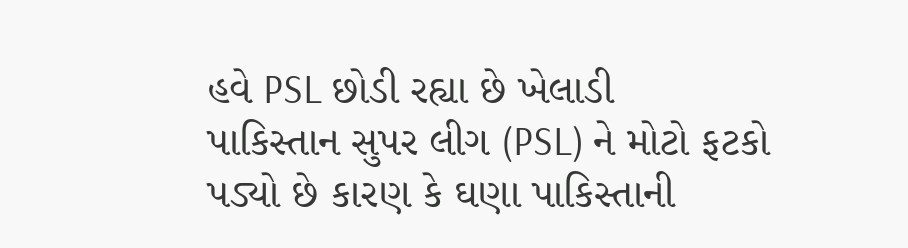હવે PSL છોડી રહ્યા છે ખેલાડી
પાકિસ્તાન સુપર લીગ (PSL) ને મોટો ફટકો પડ્યો છે કારણ કે ઘણા પાકિસ્તાની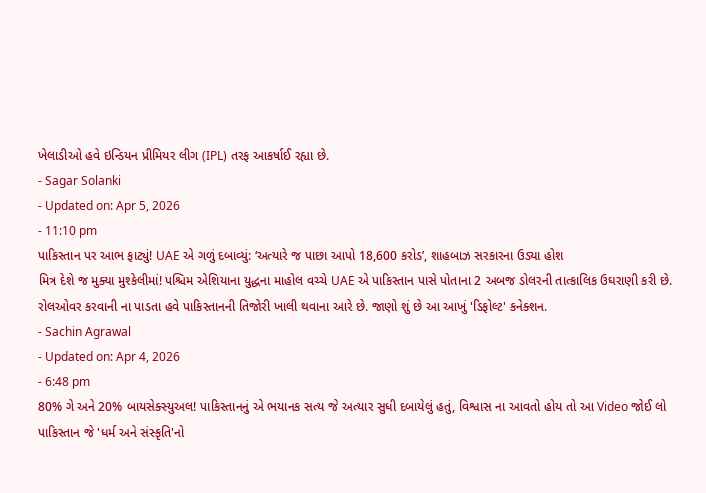ખેલાડીઓ હવે ઇન્ડિયન પ્રીમિયર લીગ (IPL) તરફ આકર્ષાઈ રહ્યા છે.
- Sagar Solanki
- Updated on: Apr 5, 2026
- 11:10 pm
પાકિસ્તાન પર આભ ફાટ્યું! UAE એ ગળું દબાવ્યું: ‘અત્યારે જ પાછા આપો 18,600 કરોડ’, શાહબાઝ સરકારના ઉડ્યા હોશ
મિત્ર દેશે જ મુક્યા મુશ્કેલીમાં! પશ્ચિમ એશિયાના યુદ્ધના માહોલ વચ્ચે UAE એ પાકિસ્તાન પાસે પોતાના 2 અબજ ડોલરની તાત્કાલિક ઉઘરાણી કરી છે. રોલઓવર કરવાની ના પાડતા હવે પાકિસ્તાનની તિજોરી ખાલી થવાના આરે છે. જાણો શું છે આ આખું 'ડિફોલ્ટ' કનેક્શન.
- Sachin Agrawal
- Updated on: Apr 4, 2026
- 6:48 pm
80% ગે અને 20% બાયસેક્સ્યુઅલ! પાકિસ્તાનનું એ ભયાનક સત્ય જે અત્યાર સુધી દબાયેલું હતું, વિશ્વાસ ના આવતો હોય તો આ Video જોઈ લો
પાકિસ્તાન જે 'ધર્મ અને સંસ્કૃતિ'નો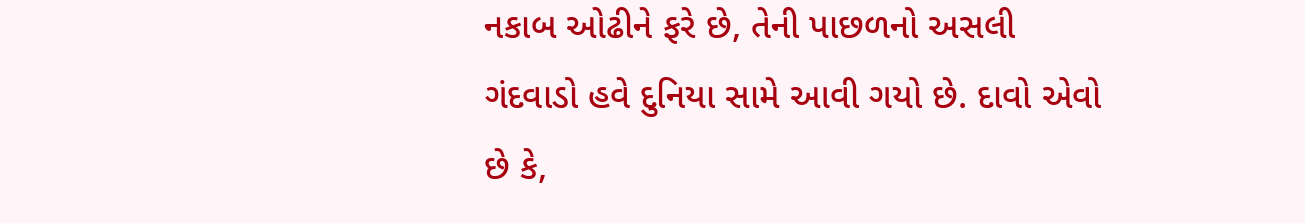નકાબ ઓઢીને ફરે છે, તેની પાછળનો અસલી ગંદવાડો હવે દુનિયા સામે આવી ગયો છે. દાવો એવો છે કે,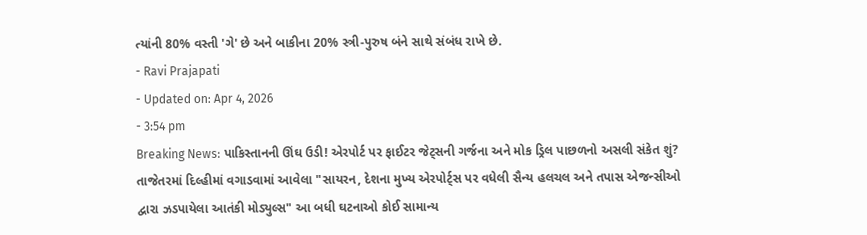ત્યાંની 80% વસ્તી 'ગે' છે અને બાકીના 20% સ્ત્રી-પુરુષ બંને સાથે સંબંધ રાખે છે.
- Ravi Prajapati
- Updated on: Apr 4, 2026
- 3:54 pm
Breaking News: પાકિસ્તાનની ઊંઘ ઉડી! એરપોર્ટ પર ફાઈટર જેટ્સની ગર્જના અને મોક ડ્રિલ પાછળનો અસલી સંકેત શું?
તાજેતરમાં દિલ્હીમાં વગાડવામાં આવેલા "સાયરન, દેશના મુખ્ય એરપોર્ટ્સ પર વધેલી સૈન્ય હલચલ અને તપાસ એજન્સીઓ દ્વારા ઝડપાયેલા આતંકી મોડ્યુલ્સ" આ બધી ઘટનાઓ કોઈ સામાન્ય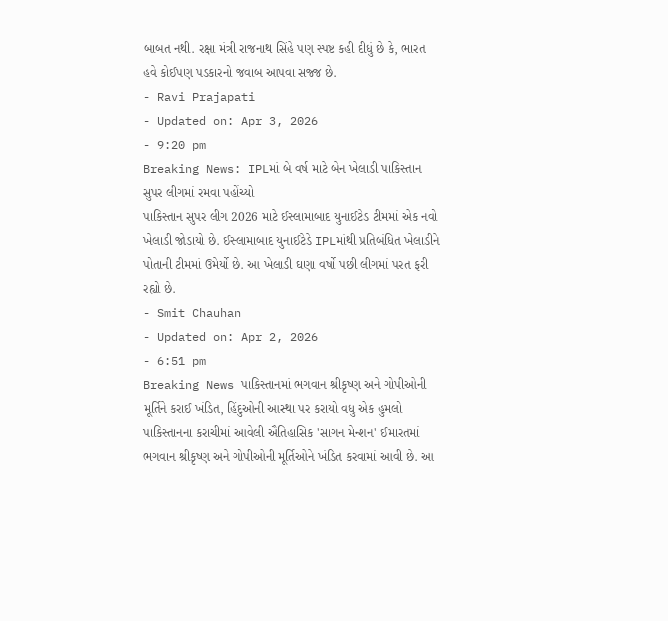બાબત નથી. રક્ષા મંત્રી રાજનાથ સિંહે પણ સ્પષ્ટ કહી દીધું છે કે, ભારત હવે કોઈપણ પડકારનો જવાબ આપવા સજ્જ છે.
- Ravi Prajapati
- Updated on: Apr 3, 2026
- 9:20 pm
Breaking News: IPLમાં બે વર્ષ માટે બેન ખેલાડી પાકિસ્તાન સુપર લીગમાં રમવા પહોંચ્યો
પાકિસ્તાન સુપર લીગ 2026 માટે ઈસ્લામાબાદ યુનાઈટેડ ટીમમાં એક નવો ખેલાડી જોડાયો છે. ઈસ્લામાબાદ યુનાઈટેડે IPLમાંથી પ્રતિબંધિત ખેલાડીને પોતાની ટીમમાં ઉમેર્યો છે. આ ખેલાડી ઘણા વર્ષો પછી લીગમાં પરત ફરી રહ્યો છે.
- Smit Chauhan
- Updated on: Apr 2, 2026
- 6:51 pm
Breaking News પાકિસ્તાનમાં ભગવાન શ્રીકૃષ્ણ અને ગોપીઓની મૂર્તિને કરાઈ ખંડિત, હિંદુઓની આસ્થા પર કરાયો વધુ એક હુમલો
પાકિસ્તાનના કરાચીમાં આવેલી ઐતિહાસિક 'સાગન મેન્શન' ઈમારતમાં ભગવાન શ્રીકૃષ્ણ અને ગોપીઓની મૂર્તિઓને ખંડિત કરવામાં આવી છે. આ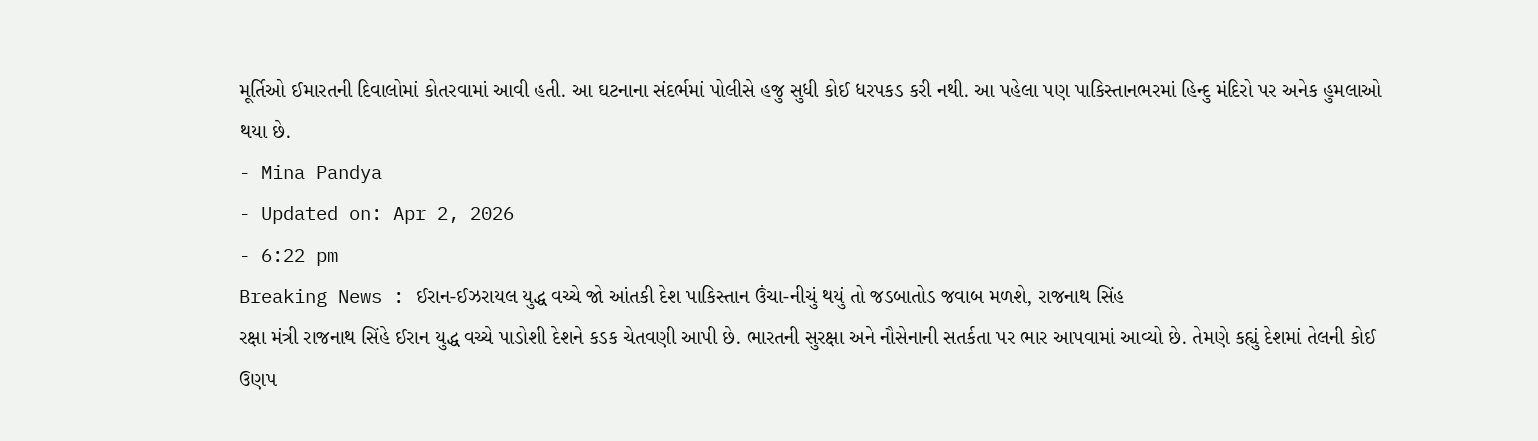મૂર્તિઓ ઈમારતની દિવાલોમાં કોતરવામાં આવી હતી. આ ઘટનાના સંદર્ભમાં પોલીસે હજુ સુધી કોઈ ધરપકડ કરી નથી. આ પહેલા પણ પાકિસ્તાનભરમાં હિન્દુ મંદિરો પર અનેક હુમલાઓ થયા છે.
- Mina Pandya
- Updated on: Apr 2, 2026
- 6:22 pm
Breaking News : ઈરાન-ઈઝરાયલ યુદ્ધ વચ્ચે જો આંતકી દેશ પાકિસ્તાન ઉંચા-નીચું થયું તો જડબાતોડ જવાબ મળશે, રાજનાથ સિંહ
રક્ષા મંત્રી રાજનાથ સિંહે ઈરાન યુદ્ધ વચ્ચે પાડોશી દેશને કડક ચેતવણી આપી છે. ભારતની સુરક્ષા અને નૌસેનાની સતર્કતા પર ભાર આપવામાં આવ્યો છે. તેમણે કહ્યું દેશમાં તેલની કોઈ ઉણપ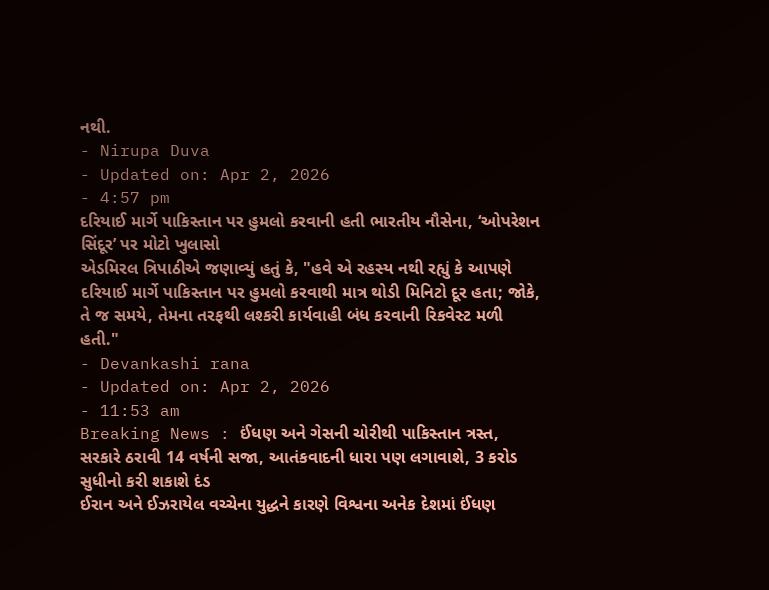નથી.
- Nirupa Duva
- Updated on: Apr 2, 2026
- 4:57 pm
દરિયાઈ માર્ગે પાકિસ્તાન પર હુમલો કરવાની હતી ભારતીય નૌસેના, ‘ઓપરેશન સિંદૂર’ પર મોટો ખુલાસો
એડમિરલ ત્રિપાઠીએ જણાવ્યું હતું કે, "હવે એ રહસ્ય નથી રહ્યું કે આપણે દરિયાઈ માર્ગે પાકિસ્તાન પર હુમલો કરવાથી માત્ર થોડી મિનિટો દૂર હતા; જોકે, તે જ સમયે, તેમના તરફથી લશ્કરી કાર્યવાહી બંધ કરવાની રિકવેસ્ટ મળી હતી."
- Devankashi rana
- Updated on: Apr 2, 2026
- 11:53 am
Breaking News : ઈંધણ અને ગેસની ચોરીથી પાકિસ્તાન ત્રસ્ત, સરકારે ઠરાવી 14 વર્ષની સજા, આતંકવાદની ધારા પણ લગાવાશે, 3 કરોડ સુધીનો કરી શકાશે દંડ
ઈરાન અને ઈઝરાયેલ વચ્ચેના યુદ્ધને કારણે વિશ્વના અનેક દેશમાં ઈંધણ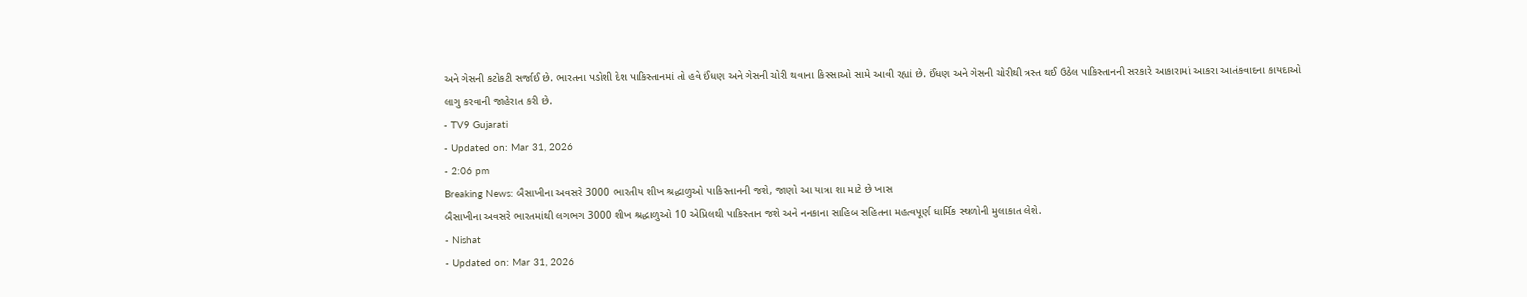અને ગેસની કટોકટી સર્જાઈ છે. ભારતના પડોશી દેશ પાકિસ્તાનમાં તો હવે ઈંધણ અને ગેસની ચોરી થવાના કિસ્સાઓ સામે આવી રહ્યાં છે. ઈંધણ અને ગેસની ચોરીથી ત્રસ્ત થઈ ઉઠેલ પાકિસ્તાનની સરકારે આકારામાં આકરા આતંકવાદના કાયદાઓ લાગુ કરવાની જાહેરાત કરી છે.
- TV9 Gujarati
- Updated on: Mar 31, 2026
- 2:06 pm
Breaking News: બૈસાખીના અવસરે 3000 ભારતીય શીખ શ્રદ્ધાળુઓ પાકિસ્તાનની જશે, જાણો આ યાત્રા શા માટે છે ખાસ
બૈસાખીના અવસરે ભારતમાંથી લગભગ 3000 શીખ શ્રદ્ધાળુઓ 10 એપ્રિલથી પાકિસ્તાન જશે અને નનકાના સાહિબ સહિતના મહત્વપૂર્ણ ધાર્મિક સ્થળોની મુલાકાત લેશે.
- Nishat
- Updated on: Mar 31, 2026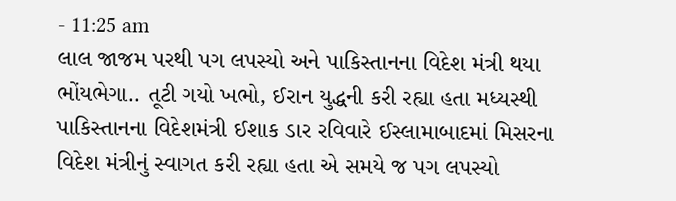- 11:25 am
લાલ જાજમ પરથી પગ લપસ્યો અને પાકિસ્તાનના વિદેશ મંત્રી થયા ભોંયભેગા.. તૂટી ગયો ખભો, ઈરાન યુદ્ધની કરી રહ્યા હતા મધ્યસ્થી
પાકિસ્તાનના વિદેશમંત્રી ઈશાક ડાર રવિવારે ઈસ્લામાબાદમાં મિસરના વિદેશ મંત્રીનું સ્વાગત કરી રહ્યા હતા એ સમયે જ પગ લપસ્યો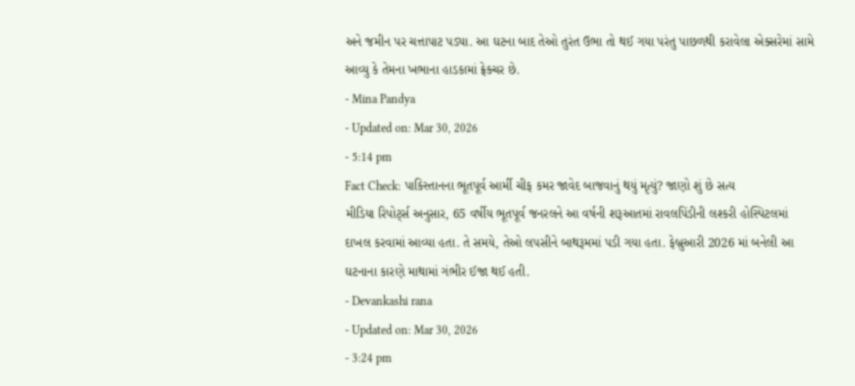અને જમીન પર ચત્તાપાટ પડ્યા. આ ઘટના બાદ તેઓ તુરંત ઉભા તો થઈ ગયા પરંતુ પાછળથી કરાવેલા એક્સરેમાં સામે આવ્યુ કે તેમના ખભાના હાડકામાં ફ્રેક્ચર છે.
- Mina Pandya
- Updated on: Mar 30, 2026
- 5:14 pm
Fact Check: પાકિસ્તાનના ભૂતપૂર્વ આર્મી ચીફ કમર જાવેદ બાજવાનું થયું મૃત્યું? જાણો શું છે સત્ય
મીડિયા રિપોર્ટ્સ અનુસાર, 65 વર્ષીય ભૂતપૂર્વ જનરલને આ વર્ષની શરૂઆતમાં રાવલપિંડીની લશ્કરી હોસ્પિટલમાં દાખલ કરવામાં આવ્યા હતા. તે સમયે, તેઓ લપસીને બાથરૂમમાં પડી ગયા હતા. ફેબ્રુઆરી 2026 માં બનેલી આ ઘટનાના કારણે માથામાં ગંભીર ઈજા થઈ હતી.
- Devankashi rana
- Updated on: Mar 30, 2026
- 3:24 pm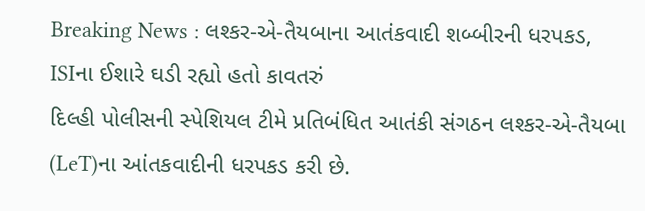Breaking News : લશ્કર-એ-તૈયબાના આતંકવાદી શબ્બીરની ધરપકડ, ISIના ઈશારે ઘડી રહ્યો હતો કાવતરું
દિલ્હી પોલીસની સ્પેશિયલ ટીમે પ્રતિબંધિત આતંકી સંગઠન લશ્કર-એ-તૈયબા (LeT)ના આંતકવાદીની ધરપકડ કરી છે.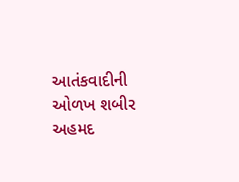આતંકવાદીની ઓળખ શબીર અહમદ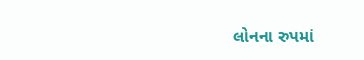લોનના રુપમાં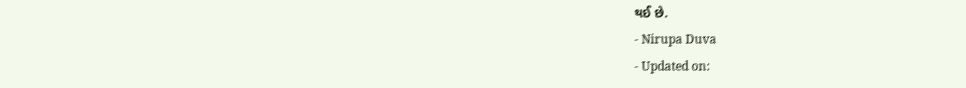થઈ છે.
- Nirupa Duva
- Updated on: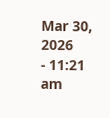Mar 30, 2026
- 11:21 am